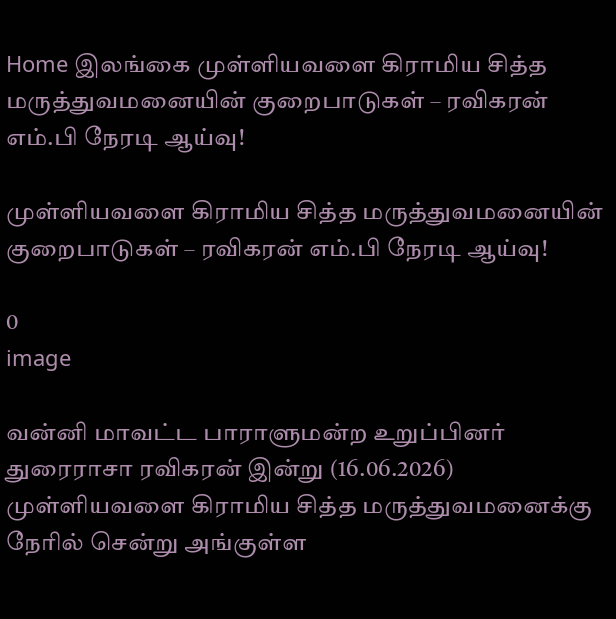Home இலங்கை முள்ளியவளை கிராமிய சித்த மருத்துவமனையின் குறைபாடுகள் – ரவிகரன் எம்.பி நேரடி ஆய்வு!

முள்ளியவளை கிராமிய சித்த மருத்துவமனையின் குறைபாடுகள் – ரவிகரன் எம்.பி நேரடி ஆய்வு!

0
image

வன்னி மாவட்ட பாராளுமன்ற உறுப்பினர் துரைராசா ரவிகரன் இன்று (16.06.2026) முள்ளியவளை கிராமிய சித்த மருத்துவமனைக்கு நேரில் சென்று அங்குள்ள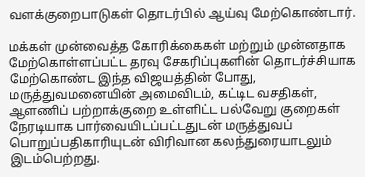வளக்குறைபாடுகள் தொடர்பில் ஆய்வு மேற்கொண்டார்.

மக்கள் முன்வைத்த கோரிக்கைகள் மற்றும் முன்னதாக மேற்கொள்ளப்பட்ட தரவு சேகரிப்புகளின் தொடர்ச்சியாக மேற்கொண்ட இந்த விஜயத்தின் போது, மருத்துவமனையின் அமைவிடம், கட்டிட வசதிகள், ஆளணிப் பற்றாக்குறை உள்ளிட்ட பல்வேறு குறைகள் நேரடியாக பார்வையிடப்பட்டதுடன் மருத்துவப் பொறுப்பதிகாரியுடன் விரிவான கலந்துரையாடலும் இடம்பெற்றது.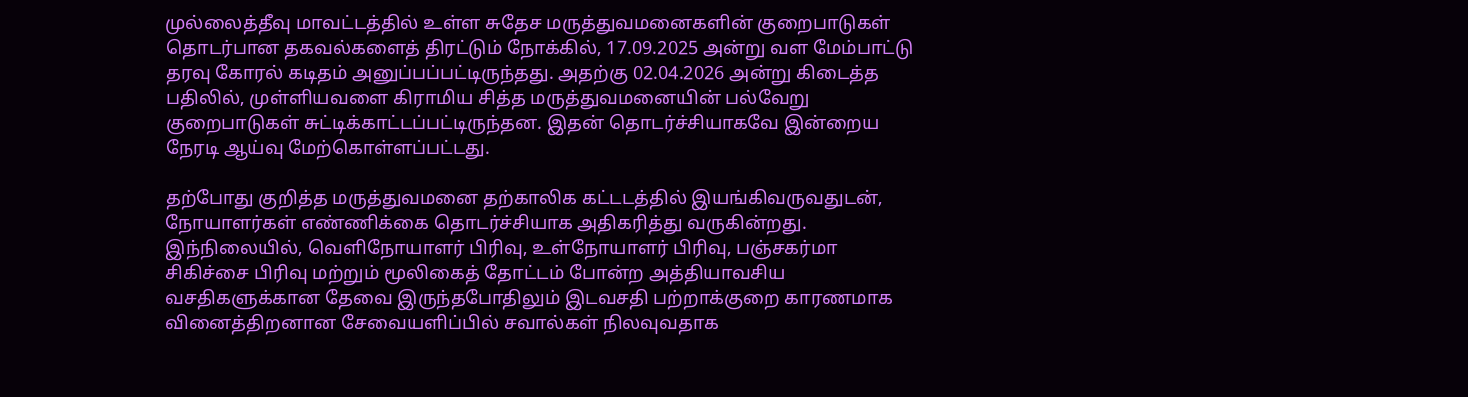முல்லைத்தீவு மாவட்டத்தில் உள்ள சுதேச மருத்துவமனைகளின் குறைபாடுகள் தொடர்பான தகவல்களைத் திரட்டும் நோக்கில், 17.09.2025 அன்று வள மேம்பாட்டு தரவு கோரல் கடிதம் அனுப்பப்பட்டிருந்தது. அதற்கு 02.04.2026 அன்று கிடைத்த பதிலில், முள்ளியவளை கிராமிய சித்த மருத்துவமனையின் பல்வேறு குறைபாடுகள் சுட்டிக்காட்டப்பட்டிருந்தன. இதன் தொடர்ச்சியாகவே இன்றைய நேரடி ஆய்வு மேற்கொள்ளப்பட்டது.

தற்போது குறித்த மருத்துவமனை தற்காலிக கட்டடத்தில் இயங்கிவருவதுடன், நோயாளர்கள் எண்ணிக்கை தொடர்ச்சியாக அதிகரித்து வருகின்றது. இந்நிலையில், வெளிநோயாளர் பிரிவு, உள்நோயாளர் பிரிவு, பஞ்சகர்மா சிகிச்சை பிரிவு மற்றும் மூலிகைத் தோட்டம் போன்ற அத்தியாவசிய வசதிகளுக்கான தேவை இருந்தபோதிலும் இடவசதி பற்றாக்குறை காரணமாக வினைத்திறனான சேவையளிப்பில் சவால்கள் நிலவுவதாக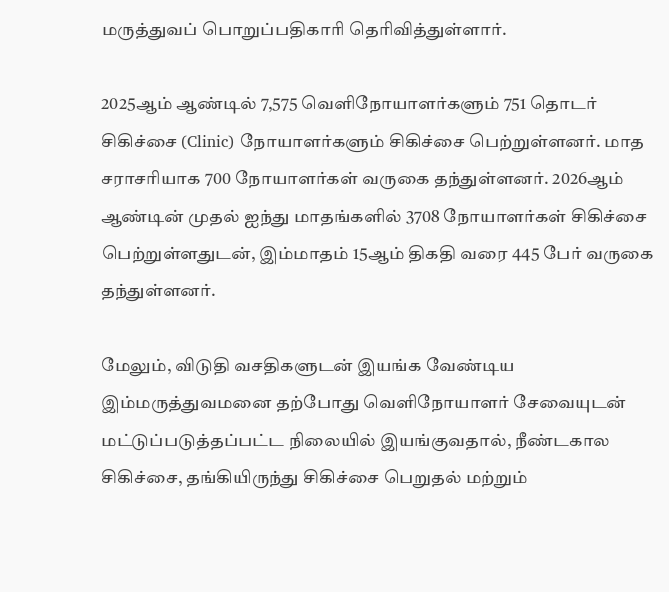மருத்துவப் பொறுப்பதிகாரி தெரிவித்துள்ளார்.

2025ஆம் ஆண்டில் 7,575 வெளிநோயாளர்களும் 751 தொடர் சிகிச்சை (Clinic) நோயாளர்களும் சிகிச்சை பெற்றுள்ளனர். மாத சராசரியாக 700 நோயாளர்கள் வருகை தந்துள்ளனர். 2026ஆம் ஆண்டின் முதல் ஐந்து மாதங்களில் 3708 நோயாளர்கள் சிகிச்சை பெற்றுள்ளதுடன், இம்மாதம் 15ஆம் திகதி வரை 445 பேர் வருகை தந்துள்ளனர்.

மேலும், விடுதி வசதிகளுடன் இயங்க வேண்டிய இம்மருத்துவமனை தற்போது வெளிநோயாளர் சேவையுடன் மட்டுப்படுத்தப்பட்ட நிலையில் இயங்குவதால், நீண்டகால சிகிச்சை, தங்கியிருந்து சிகிச்சை பெறுதல் மற்றும்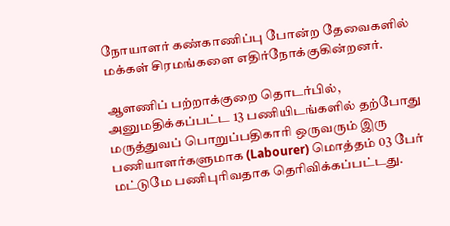நோயாளர் கண்காணிப்பு போன்ற தேவைகளில் மக்கள் சிரமங்களை எதிர்நோக்குகின்றனர்.

ஆளணிப் பற்றாக்குறை தொடர்பில், அனுமதிக்கப்பட்ட 13 பணியிடங்களில் தற்போது மருத்துவப் பொறுப்பதிகாரி ஒருவரும் இரு பணியாளர்களுமாக (Labourer) மொத்தம் 03 பேர் மட்டுமே பணிபுரிவதாக தெரிவிக்கப்பட்டது.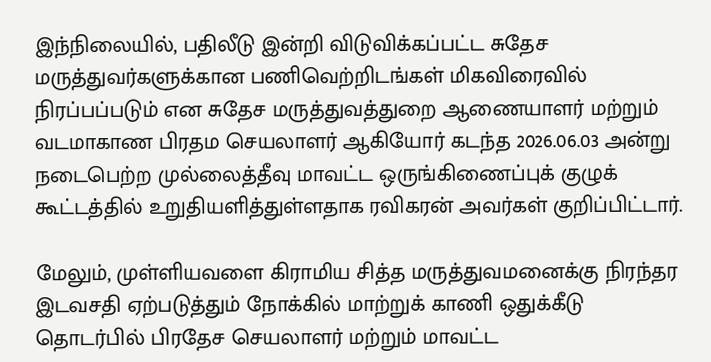இந்நிலையில், பதிலீடு இன்றி விடுவிக்கப்பட்ட சுதேச மருத்துவர்களுக்கான பணிவெற்றிடங்கள் மிகவிரைவில் நிரப்பப்படும் என சுதேச மருத்துவத்துறை ஆணையாளர் மற்றும் வடமாகாண பிரதம செயலாளர் ஆகியோர் கடந்த 2026.06.03 அன்று நடைபெற்ற முல்லைத்தீவு மாவட்ட ஒருங்கிணைப்புக் குழுக் கூட்டத்தில் உறுதியளித்துள்ளதாக ரவிகரன் அவர்கள் குறிப்பிட்டார்.

மேலும், முள்ளியவளை கிராமிய சித்த மருத்துவமனைக்கு நிரந்தர இடவசதி ஏற்படுத்தும் நோக்கில் மாற்றுக் காணி ஒதுக்கீடு தொடர்பில் பிரதேச செயலாளர் மற்றும் மாவட்ட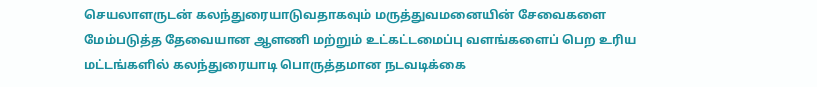செயலாளருடன் கலந்துரையாடுவதாகவும் மருத்துவமனையின் சேவைகளை மேம்படுத்த தேவையான ஆளணி மற்றும் உட்கட்டமைப்பு வளங்களைப் பெற உரிய மட்டங்களில் கலந்துரையாடி பொருத்தமான நடவடிக்கை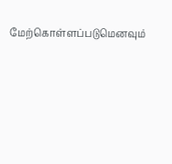மேற்கொள்ளப்படுமெனவும்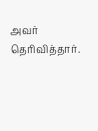அவர் தெரிவித்தார்.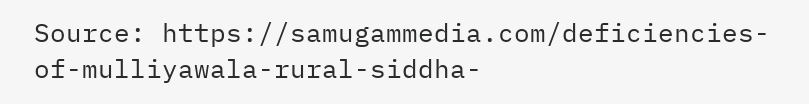Source: https://samugammedia.com/deficiencies-of-mulliyawala-rural-siddha-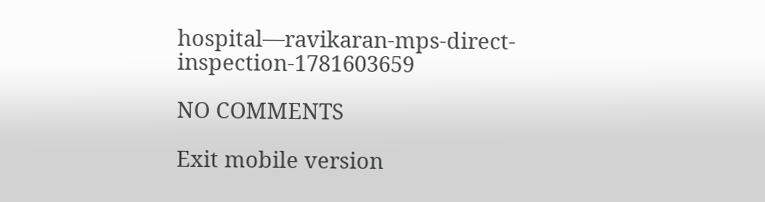hospital—ravikaran-mps-direct-inspection-1781603659

NO COMMENTS

Exit mobile version